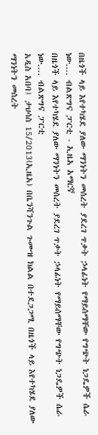በዜጎች ላይ እየተካሄደ ያለው ማንነትን መሰረት ያደረገ ጥቃት ኃላፊነት የማይሰማቸው የግጭት ነጋዴዎች ሴራ ነው.... ብልጽግና ፓርቲ - ኢዜአ አማርኛ
በዜጎች ላይ እየተካሄደ ያለው ማንነትን መሰረት ያደረገ ጥቃት ኃላፊነት የማይሰማቸው የግጭት ነጋዴዎች ሴራ ነው.... ብልጽግና ፓርቲ
አዲስ አበባ፤ ታህሳስ 15/2013(ኢዜአ) በቤንሻንጉል ጉሙዝ ክልል በተደጋጋሚ በዜጎች ላይ እየተካሄደ ያለው ማንነትን መሰረት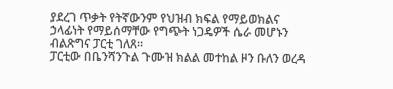ያደረገ ጥቃት የትኛውንም የህዝብ ክፍል የማይወክልና ኃላፊነት የማይሰማቸው የግጭት ነጋዴዎች ሴራ መሆኑን ብልጽግና ፓርቲ ገለጸ።
ፓርቲው በቤንሻንጉል ጉሙዝ ክልል መተከል ዞን ቡለን ወረዳ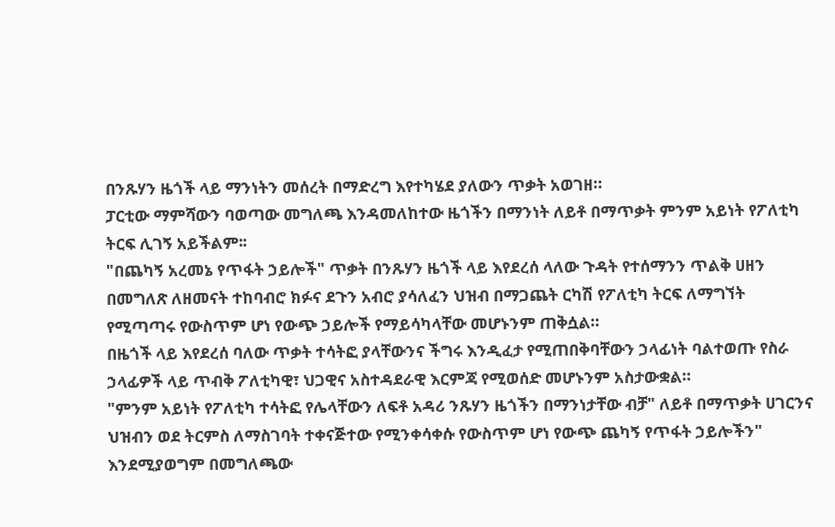በንጹሃን ዜጎች ላይ ማንነትን መሰረት በማድረግ እየተካሄደ ያለውን ጥቃት አወገዘ።
ፓርቲው ማምሻውን ባወጣው መግለጫ እንዳመለከተው ዜጎችን በማንነት ለይቶ በማጥቃት ምንም አይነት የፖለቲካ ትርፍ ሊገኝ አይችልም፡፡
"በጨካኝ አረመኔ የጥፋት ኃይሎች" ጥቃት በንጹሃን ዜጎች ላይ እየደረሰ ላለው ጉዳት የተሰማንን ጥልቅ ሀዘን በመግለጽ ለዘመናት ተከባብሮ ክፉና ደጉን አብሮ ያሳለፈን ህዝብ በማጋጨት ርካሽ የፖለቲካ ትርፍ ለማግኘት የሚጣጣሩ የውስጥም ሆነ የውጭ ኃይሎች የማይሳካላቸው መሆኑንም ጠቅሷል።
በዜጎች ላይ እየደረሰ ባለው ጥቃት ተሳትፎ ያላቸውንና ችግሩ እንዲፈታ የሚጠበቅባቸውን ኃላፊነት ባልተወጡ የስራ ኃላፊዎች ላይ ጥብቅ ፖለቲካዊ፣ ህጋዊና አስተዳደራዊ እርምጃ የሚወሰድ መሆኑንም አስታውቋል።
"ምንም አይነት የፖለቲካ ተሳትፎ የሌላቸውን ለፍቶ አዳሪ ንጹሃን ዜጎችን በማንነታቸው ብቻ" ለይቶ በማጥቃት ሀገርንና ህዝብን ወደ ትርምስ ለማስገባት ተቀናጅተው የሚንቀሳቀሱ የውስጥም ሆነ የውጭ ጨካኝ የጥፋት ኃይሎችን" እንደሚያወግም በመግለጫው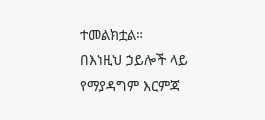ተመልክቷል።
በእነዚህ ኃይሎች ላይ የማያዳግም እርምጃ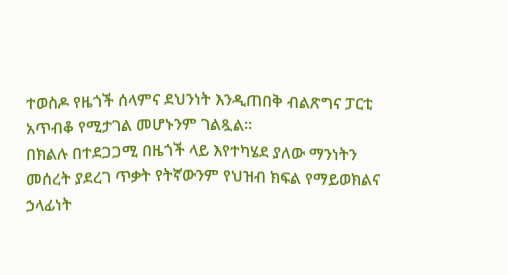ተወስዶ የዜጎች ሰላምና ደህንነት እንዲጠበቅ ብልጽግና ፓርቲ አጥብቆ የሚታገል መሆኑንም ገልጿል።
በክልሉ በተደጋጋሚ በዜጎች ላይ እየተካሄደ ያለው ማንነትን መሰረት ያደረገ ጥቃት የትኛውንም የህዝብ ክፍል የማይወክልና ኃላፊነት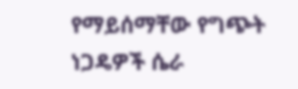የማይሰማቸው የግጭት ነጋዴዎች ሴራ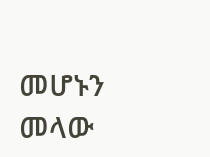መሆኑን መላው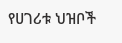የሀገሪቱ ህዝቦች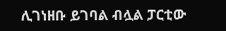ሊገነዘቡ ይገባል ብሏል ፓርቲው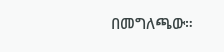በመግለጫው።